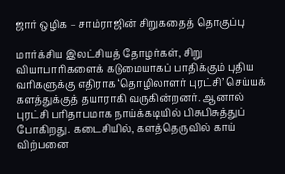ஜார் ஒழிக – சாம்ராஜின் சிறுகதைத் தொகுப்பு

மார்க்சிய இலட்சியத் தோழர்கள், சிறு வியாபாரிகளைக் கடுமையாகப் பாதிக்கும் புதிய வரிகளுக்கு எதிராக ‘தொழிலாளர் புரட்சி’ செய்யக் களத்துக்குத் தயாராகி வருகின்றனர். ஆனால் புரட்சி பரிதாபமாக நாய்க்கடியில் பிசுபிசுத்துப் போகிறது. கடைசியில், களத்தெருவில் காய் விற்பனை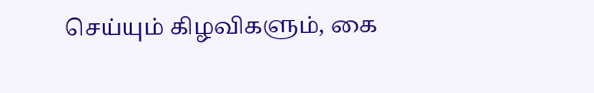செய்யும் கிழவிகளும், கை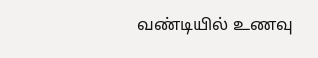வண்டியில் உணவு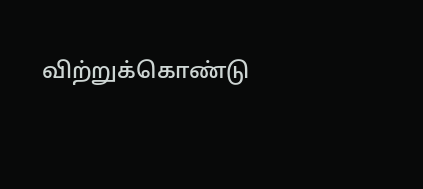விற்றுக்கொண்டு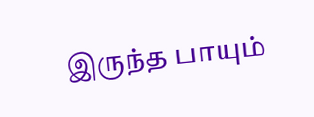இருந்த பாயும்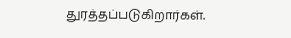துரத்தப்படுகிறார்கள்.